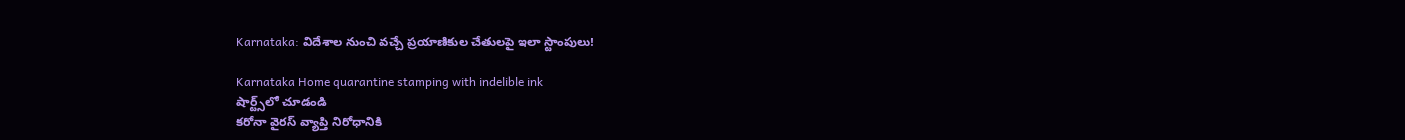Karnataka: విదేశాల నుంచి వచ్చే ప్రయాణికుల చేతులపై ఇలా స్టాంపులు!

Karnataka Home quarantine stamping with indelible ink
షార్ట్స్‌లో చూడండి
కరోనా వైరస్‌ వ్యాప్తి నిరోధానికి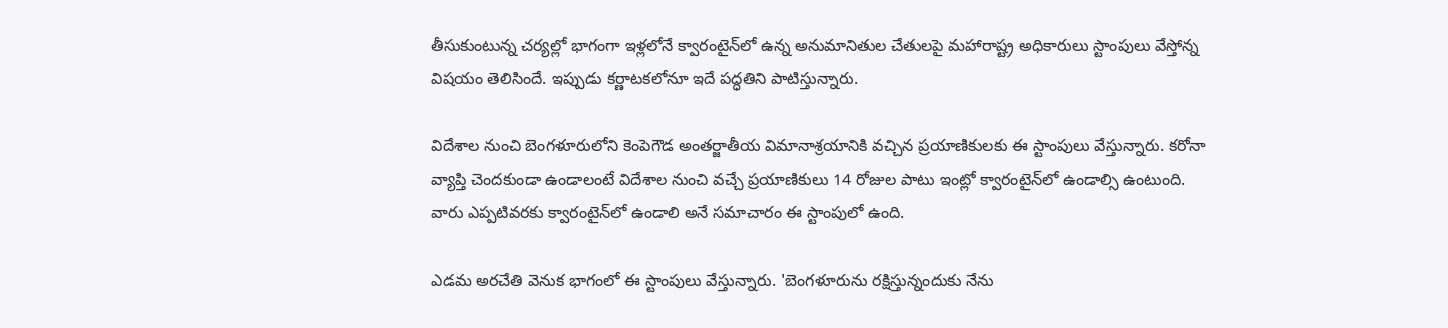తీసుకుంటున్న చర్యల్లో భాగంగా ఇళ్లలోనే క్వారంటైన్‌లో ఉన్న అనుమానితుల చేతులపై మహారాష్ట్ర అధికారులు స్టాంపులు వేస్తోన్న విషయం తెలిసిందే. ఇప్పుడు కర్ణాటకలోనూ ఇదే పద్ధతిని పాటిస్తున్నారు.

విదేశాల నుంచి బెంగళూరులోని కెంపెగౌడ అంతర్జాతీయ విమానాశ్రయానికి వచ్చిన ప్రయాణికులకు ఈ స్టాంపులు వేస్తున్నారు. కరోనా వ్యాప్తి చెందకుండా ఉండాలంటే విదేశాల నుంచి వచ్చే ప్రయాణికులు 14 రోజుల పాటు ఇంట్లో క్వారంటైన్‌లో ఉండాల్సి ఉంటుంది. వారు ఎప్పటివరకు క్వారంటైన్‌లో ఉండాలి అనే సమాచారం ఈ స్టాంపులో ఉంది.

ఎడమ అరచేతి వెనుక భాగంలో ఈ స్టాంపులు వేస్తున్నారు. 'బెంగళూరును రక్షిస్తున్నందుకు నేను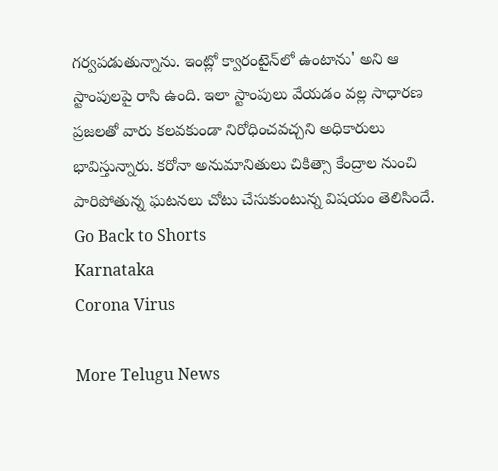గర్వపడుతున్నాను. ఇంట్లో క్వారంటైన్‌లో ఉంటాను' అని ఆ స్టాంపులపై రాసి ఉంది. ఇలా స్టాంపులు వేయడం వల్ల సాధారణ ప్రజలతో వారు కలవకుండా నిరోధించవచ్చని అధికారులు భావిస్తున్నారు. కరోనా అనుమానితులు చికిత్సా కేంద్రాల నుంచి పారిపోతున్న ఘటనలు చోటు చేసుకుంటున్న విషయం తెలిసిందే.
Go Back to Shorts
Karnataka
Corona Virus

More Telugu News